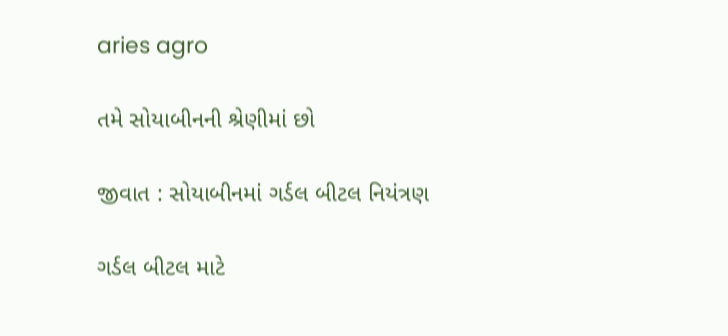aries agro

તમે સોયાબીનની શ્રેણીમાં છો

જીવાત : સોયાબીનમાં ગર્ડલ બીટલ નિયંત્રણ

ગર્ડલ બીટલ માટે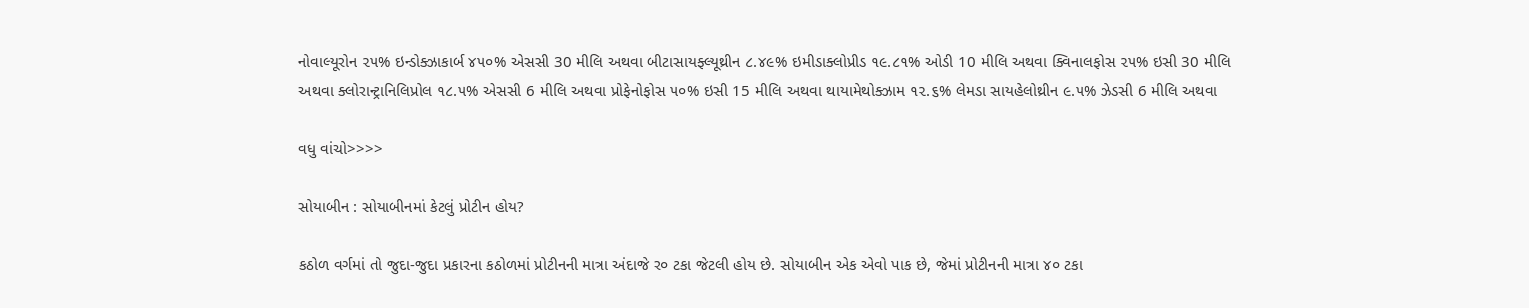નોવાલ્યૂરોન ૨૫% ઇન્ડોક્ઝાકાર્બ ૪૫૦% એસસી 30 મીલિ અથવા બીટાસાયફ્લ્યૂથ્રીન ૮.૪૯% ઇમીડાક્લોપ્રીડ ૧૯.૮૧% ઓડી 10 મીલિ અથવા ક્વિનાલફોસ ૨૫% ઇસી 30 મીલિ અથવા ક્લોરાન્ટ્રાનિલિપ્રોલ ૧૮.૫% એસસી 6 મીલિ અથવા પ્રોફેનોફોસ ૫૦% ઇસી 15 મીલિ અથવા થાયામેથોક્ઝામ ૧૨.૬% લેમડા સાયહેલોથ્રીન ૯.૫% ઝેડસી 6 મીલિ અથવા

વધુ વાંચો>>>>

સોયાબીન : સોયાબીનમાં કેટલું પ્રોટીન હોય?

કઠોળ વર્ગમાં તો જુદા-જુદા પ્રકારના કઠોળમાં પ્રોટીનની માત્રા અંદાજે ર૦ ટકા જેટલી હોય છે. સોયાબીન એક એવો પાક છે, જેમાં પ્રોટીનની માત્રા ૪૦ ટકા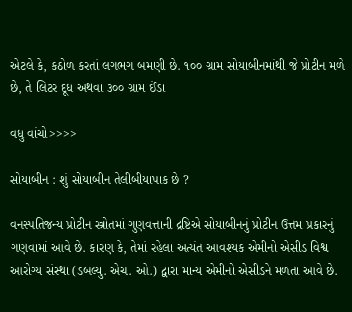એટલે કે, કઠોળ કરતાં લગભગ બમણી છે. ૧૦૦ ગ્રામ સોયાબીનમાંથી જે પ્રોટીન મળે છે, તે લિટર દૂધ અથવા ૩૦૦ ગ્રામ ઈંડા

વધુ વાંચો>>>>

સોયાબીન : શું સોયાબીન તેલીબીયાપાક છે ?

વનસ્પતિજન્ય પ્રોટીન સ્ત્રોતમાં ગુણવત્તાની દ્રષ્ટિએ સોયાબીનનું પ્રોટીન ઉત્તમ પ્રકારનું ગણવામાં આવે છે. કારણ કે, તેમાં રહેલા અત્યંત આવશ્યક એમીનો એસીડ વિશ્વ આરોગ્ય સંસ્થા (ડબલ્યુ. એચ. ઓ.) દ્વારા માન્ય એમીનો એસીડને મળતા આવે છે.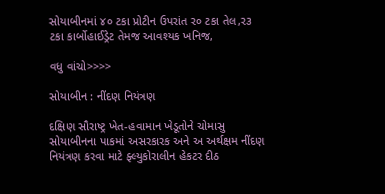સોયાબીનમાં ૪૦ ટકા પ્રોટીન ઉપરાંત ર૦ ટકા તેલ,ર૩ ટકા કાર્બોહાઈડ્રેટ તેમજ આવશ્યક ખનિજ,

વધુ વાંચો>>>>

સોયાબીન : નીંદણ નિયંત્રણ

દક્ષિણ સૌરાષ્ટ્ર ખેત-હવામાન ખેડૂતોને ચોમાસુ સોયાબીનના પાકમાં અસરકારક અને અ અર્થક્ષમ નીંદણ નિયંત્રણ કરવા માટે ફ્લ્યુકોરાલીન હેકટર દીઠ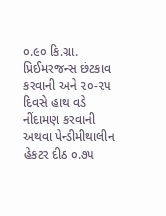૦.૯૦ કિ.ગ્રા. પ્રિઈમરજન્સ છંટકાવ કરવાની અને ૨૦-૨૫ દિવસે હાથ વડે નીંદામણ કરવાની અથવા પેન્ડીમીથાલીન હેકટર દીઠ ૦.૭૫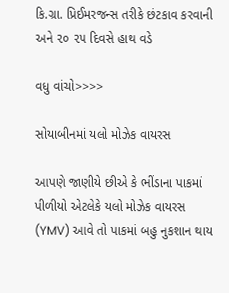કિ.ગ્રા. પ્રિઈમરજન્સ તરીકે છંટકાવ કરવાની અને ૨૦ ૨૫ દિવસે હાથ વડે

વધુ વાંચો>>>>

સોયાબીનમાં યલો મોઝેક વાયરસ

આપણે જાણીયે છીએ કે ભીંડાના પાકમાં પીળીયો એટલેકે યલો મોઝેક વાયરસ (YMV) આવે તો પાકમાં બહુ નુકશાન થાય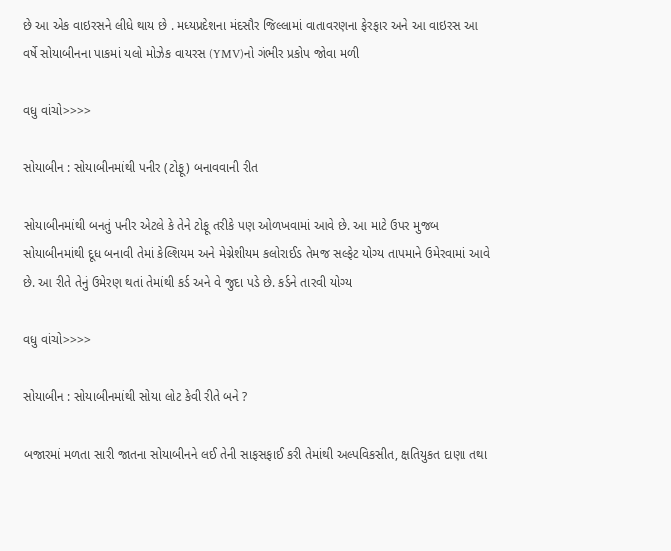છે આ એક વાઇરસને લીધે થાય છે . મધ્યપ્રદેશના મંદસૌર જિલ્લામાં વાતાવરણના ફેરફાર અને આ વાઇરસ આ વર્ષે સોયાબીનના પાકમાં યલો મોઝેક વાયરસ (YMV)નો ગંભીર પ્રકોપ જોવા મળી

વધુ વાંચો>>>>

સોયાબીન : સોયાબીનમાંથી પનીર (ટોફૂ) બનાવવાની રીત

સોયાબીનમાંથી બનતું પનીર એટલે કે તેને ટોફૂ તરીકે પણ ઓળખવામાં આવે છે. આ માટે ઉપર મુજબ સોયાબીનમાંથી દૂધ બનાવી તેમાં કેલ્શિયમ અને મેગ્નેશીયમ કલોરાઈડ તેમજ સલ્ફેટ યોગ્ય તાપમાને ઉમેરવામાં આવે છે. આ રીતે તેનું ઉમેરણ થતાં તેમાંથી કર્ડ અને વે જુદા પડે છે. કર્ડને તારવી યોગ્ય

વધુ વાંચો>>>>

સોયાબીન : સોયાબીનમાંથી સોયા લોટ કેવી રીતે બને ?

બજારમાં મળતા સારી જાતના સોયાબીનને લઈ તેની સાફસફાઈ કરી તેમાંથી અલ્પવિકસીત, ક્ષતિયુકત દાણા તથા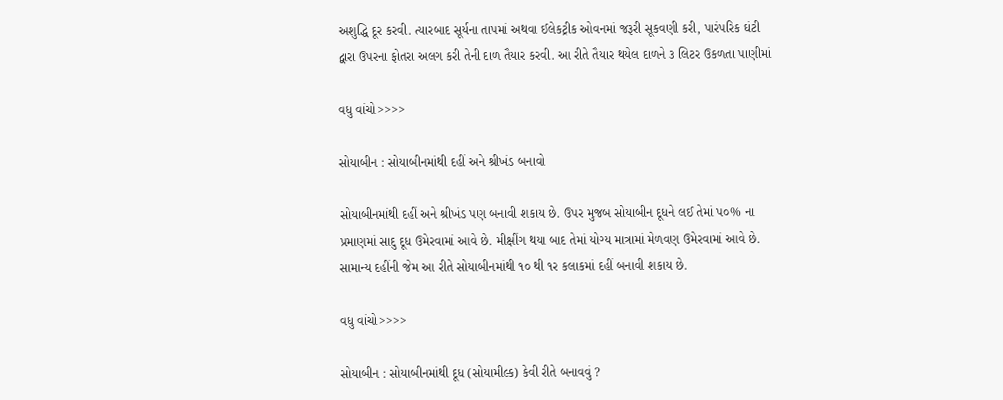અશુદ્ધિ દૂર કરવી. ત્યારબાદ સૂર્યના તાપમાં અથવા ઈલેકટ્રીક ઓવનમાં જરૂરી સૂકવણી કરી, પારંપરિક ઘંટી દ્વારા ઉપરના ફોતરા અલગ કરી તેની દાળ તૈયાર કરવી. આ રીતે તૈયાર થયેલ દાળને ૩ લિટર ઉકળતા પાણીમાં

વધુ વાંચો>>>>

સોયાબીન : સોયાબીનમાંથી દહીં અને શ્રીખંડ બનાવો

સોયાબીનમાંથી દહીં અને શ્રીખંડ પણ બનાવી શકાય છે. ઉપર મુજબ સોયાબીન દૂધને લઈ તેમાં પ૦% ના પ્રમાણમાં સાદુ દૂધ ઉમેરવામાં આવે છે. મીક્ષીંગ થયા બાદ તેમાં યોગ્ય માત્રામાં મેળવણ ઉમેરવામાં આવે છે. સામાન્ય દહીંની જેમ આ રીતે સોયાબીનમાંથી ૧૦ થી ૧ર કલાકમાં દહીં બનાવી શકાય છે.

વધુ વાંચો>>>>

સોયાબીન : સોયાબીનમાંથી દૂધ (સોયામીલ્ક) કેવી રીતે બનાવવું ?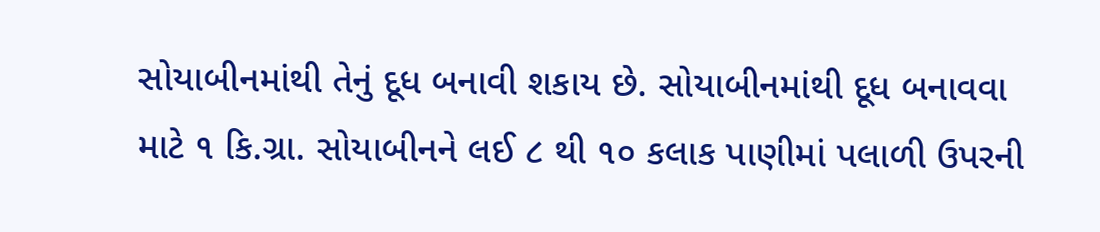સોયાબીનમાંથી તેનું દૂધ બનાવી શકાય છે. સોયાબીનમાંથી દૂધ બનાવવા માટે ૧ કિ.ગ્રા. સોયાબીનને લઈ ૮ થી ૧૦ કલાક પાણીમાં પલાળી ઉપરની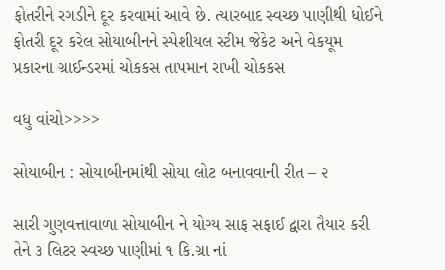ફોતરીને રગડીને દૂર કરવામાં આવે છે. ત્યારબાદ સ્વચ્છ પાણીથી ધોઈને ફોતરી દૂર કરેલ સોયાબીનને સ્પેશીયલ સ્ટીમ જેકેટ અને વેકયૂમ પ્રકારના ગ્રાઈન્ડરમાં ચોકકસ તાપમાન રાખી ચોકકસ

વધુ વાંચો>>>>

સોયાબીન : સોયાબીનમાંથી સોયા લોટ બનાવવાની રીત – ૨

સારી ગુણવત્તાવાળા સોયાબીન ને યોગ્ય સાફ સફાઈ દ્વારા તૈયાર કરી તેને ૩ લિટર સ્વચ્છ પાણીમાં ૧ કિ.ગ્રા નાં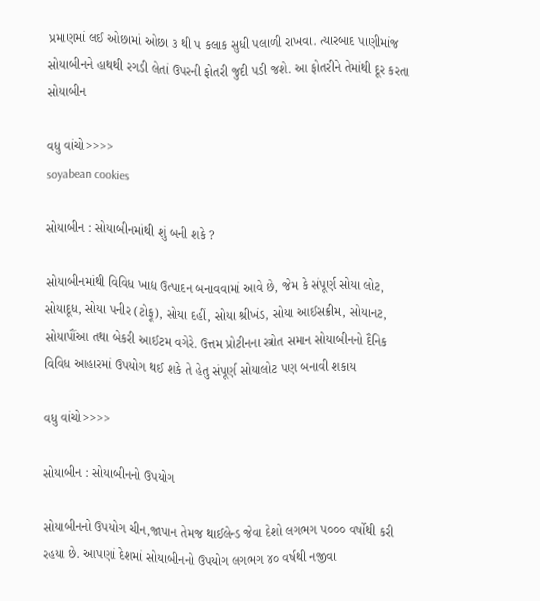પ્રમાણમાં લઈ ઓછામાં ઓછા ૩ થી પ કલાક સુધી પલાળી રાખવા. ત્યારબાદ પાણીમાંજ સોયાબીનને હાથથી રગડી લેતાં ઉપરની ફોતરી જુદી પડી જશે. આ ફોતરીને તેમાંથી દૂર કરતા સોયાબીન

વધુ વાંચો>>>>
soyabean cookies

સોયાબીન : સોયાબીનમાંથી શું બની શકે ?

સોયાબીનમાંથી વિવિધ ખાદ્ય ઉત્પાદન બનાવવામાં આવે છે, જેમ કે સંપૂર્ણ સોયા લોટ, સોયાદૂધ, સોયા પનીર (ટોફૂ), સોયા દહીં, સોયા શ્રીખંડ, સોયા આઈસક્રીમ, સોયાનટ, સોયાપૌંઆ તથા બેકરી આઈટમ વગેરે. ઉત્તમ પ્રોટીનના સ્ત્રોત સમાન સોયાબીનનો દૈનિક વિવિધ આહારમાં ઉપયોગ થઈ શકે તે હેતુ સંપૂર્ણ સોયાલોટ પણ બનાવી શકાય

વધુ વાંચો>>>>

સોયાબીન : સોયાબીનનો ઉપયોગ

સોયાબીનનો ઉપયોગ ચીન,જાપાન તેમજ થાઈલેન્ડ જેવા દેશો લગભગ પ૦૦૦ વર્ષોથી કરી રહયા છે. આપણાં દેશમાં સોયાબીનનો ઉપયોગ લગભગ ૪૦ વર્ષથી નજીવા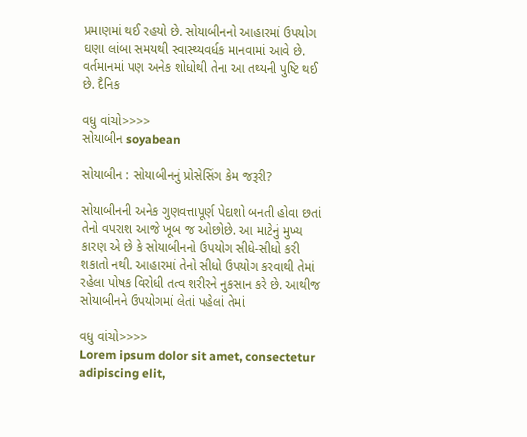પ્રમાણમાં થઈ રહયો છે. સોયાબીનનો આહારમાં ઉપયોગ ઘણા લાંબા સમયથી સ્વાસ્થ્યવર્ધક માનવામાં આવે છે. વર્તમાનમાં પણ અનેક શોધોથી તેના આ તથ્યની પુષ્ટિ થઈ છે. દૈનિક

વધુ વાંચો>>>>
સોયાબીન soyabean

સોયાબીન : સોયાબીનનું પ્રોસેસિંગ કેમ જરૂરી?

સોયાબીનની અનેક ગુણવત્તાપૂર્ણ પેદાશો બનતી હોવા છતાં તેનો વપરાશ આજે ખૂબ જ ઓછોછે. આ માટેનું મુખ્ય કારણ એ છે કે સોયાબીનનો ઉપયોગ સીધે-સીધો કરી શકાતો નથી. આહારમાં તેનો સીધો ઉપયોગ કરવાથી તેમાં રહેલા પોષક વિરોધી તત્વ શરીરને નુકસાન કરે છે. આથીજ સોયાબીનને ઉપયોગમાં લેતાં પહેલાં તેમાં

વધુ વાંચો>>>>
Lorem ipsum dolor sit amet, consectetur adipiscing elit,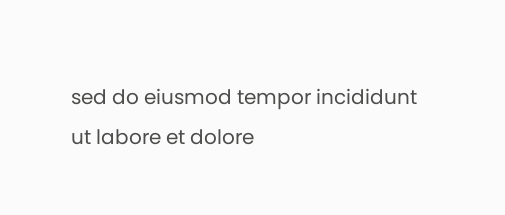sed do eiusmod tempor incididunt ut labore et dolore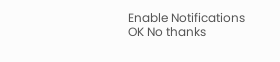Enable Notifications OK No thanks